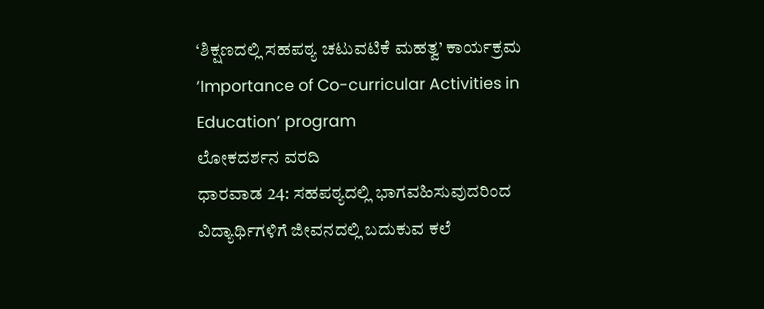‘ಶಿಕ್ಷಣದಲ್ಲಿ ಸಹಪಠ್ಯ ಚಟುವಟಿಕೆ ಮಹತ್ವ’ ಕಾರ್ಯಕ್ರಮ
‘Importance of Co-curricular Activities in Education’ program
ಲೋಕದರ್ಶನ ವರದಿ
ಧಾರವಾಡ 24: ಸಹಪಠ್ಯದಲ್ಲಿ ಭಾಗವಹಿಸುವುದರಿಂದ ವಿದ್ಯಾರ್ಥಿಗಳಿಗೆ ಜೀವನದಲ್ಲಿ ಬದುಕುವ ಕಲೆ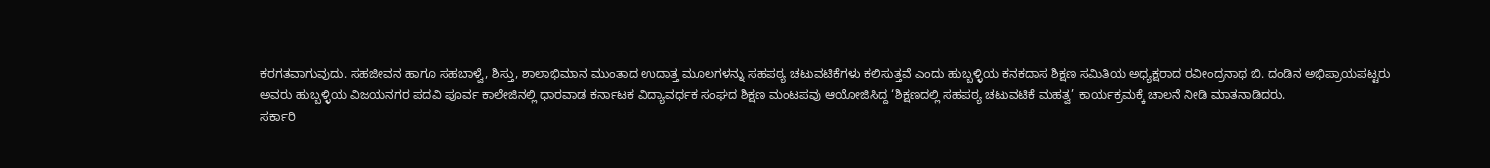ಕರಗತವಾಗುವುದು. ಸಹಜೀವನ ಹಾಗೂ ಸಹಬಾಳ್ವೆ, ಶಿಸ್ತು, ಶಾಲಾಭಿಮಾನ ಮುಂತಾದ ಉದಾತ್ತ ಮೂಲಗಳನ್ನು ಸಹಪಠ್ಯ ಚಟುವಟಿಕೆಗಳು ಕಲಿಸುತ್ತವೆ ಎಂದು ಹುಬ್ಬಳ್ಳಿಯ ಕನಕದಾಸ ಶಿಕ್ಷಣ ಸಮಿತಿಯ ಅಧ್ಯಕ್ಷರಾದ ರವೀಂದ್ರನಾಥ ಬಿ. ದಂಡಿನ ಅಭಿಪ್ರಾಯಪಟ್ಟರು
ಅವರು ಹುಬ್ಬಳ್ಳಿಯ ವಿಜಯನಗರ ಪದವಿ ಪೂರ್ವ ಕಾಲೇಜಿನಲ್ಲಿ ಧಾರವಾಡ ಕರ್ನಾಟಕ ವಿದ್ಯಾವರ್ಧಕ ಸಂಘದ ಶಿಕ್ಷಣ ಮಂಟಪವು ಆಯೋಜಿಸಿದ್ದ ‘ಶಿಕ್ಷಣದಲ್ಲಿ ಸಹಪಠ್ಯ ಚಟುವಟಿಕೆ ಮಹತ್ವ’ ಕಾರ್ಯಕ್ರಮಕ್ಕೆ ಚಾಲನೆ ನೀಡಿ ಮಾತನಾಡಿದರು.
ಸರ್ಕಾರಿ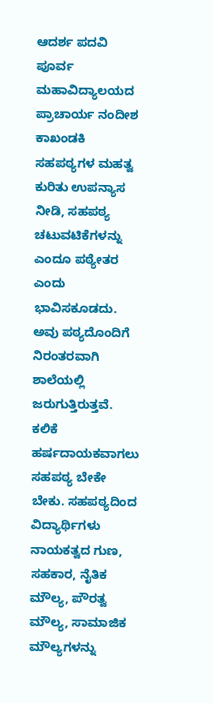ಆದರ್ಶ ಪದವಿ ಪೂರ್ವ ಮಹಾವಿದ್ಯಾಲಯದ ಪ್ರಾಚಾರ್ಯ ನಂದೀಶ ಕಾಖಂಡಕಿ ಸಹಪಠ್ಯಗಳ ಮಹತ್ವ ಕುರಿತು ಉಪನ್ಯಾಸ ನೀಡಿ, ಸಹಪಠ್ಯ ಚಟುವಟಿಕೆಗಳನ್ನು ಎಂದೂ ಪಠ್ಯೇತರ ಎಂದು ಭಾವಿಸಕೂಡದು. ಅವು ಪಠ್ಯದೊಂದಿಗೆ ನಿರಂತರವಾಗಿ ಶಾಲೆಯಲ್ಲಿ ಜರುಗುತ್ತಿರುತ್ತವೆ. ಕಲಿಕೆ ಹರ್ಷದಾಯಕವಾಗಲು ಸಹಪಠ್ಯ ಬೇಕೇ ಬೇಕು. ಸಹಪಠ್ಯದಿಂದ ವಿದ್ಯಾರ್ಥಿಗಳು ನಾಯಕತ್ವದ ಗುಣ, ಸಹಕಾರ, ನೈತಿಕ ಮೌಲ್ಯ, ಪೌರತ್ವ ಮೌಲ್ಯ, ಸಾಮಾಜಿಕ ಮೌಲ್ಯಗಳನ್ನು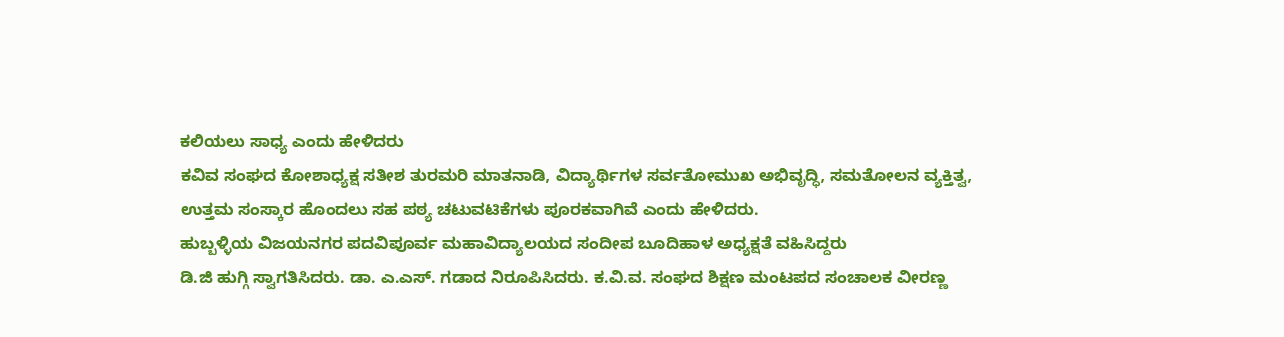ಕಲಿಯಲು ಸಾಧ್ಯ ಎಂದು ಹೇಳಿದರು
ಕವಿವ ಸಂಘದ ಕೋಶಾಧ್ಯಕ್ಷ ಸತೀಶ ತುರಮರಿ ಮಾತನಾಡಿ, ವಿದ್ಯಾರ್ಥಿಗಳ ಸರ್ವತೋಮುಖ ಅಭಿವೃದ್ಧಿ, ಸಮತೋಲನ ವ್ಯಕ್ತಿತ್ವ, ಉತ್ತಮ ಸಂಸ್ಕಾರ ಹೊಂದಲು ಸಹ ಪಠ್ಯ ಚಟುವಟಿಕೆಗಳು ಪೂರಕವಾಗಿವೆ ಎಂದು ಹೇಳಿದರು.
ಹುಬ್ಬಳ್ಳಿಯ ವಿಜಯನಗರ ಪದವಿಪೂರ್ವ ಮಹಾವಿದ್ಯಾಲಯದ ಸಂದೀಪ ಬೂದಿಹಾಳ ಅಧ್ಯಕ್ಷತೆ ವಹಿಸಿದ್ದರು
ಡಿ.ಜಿ ಹುಗ್ಗಿ ಸ್ವಾಗತಿಸಿದರು. ಡಾ. ಎ.ಎಸ್. ಗಡಾದ ನಿರೂಪಿಸಿದರು. ಕ.ವಿ.ವ. ಸಂಘದ ಶಿಕ್ಷಣ ಮಂಟಪದ ಸಂಚಾಲಕ ವೀರಣ್ಣ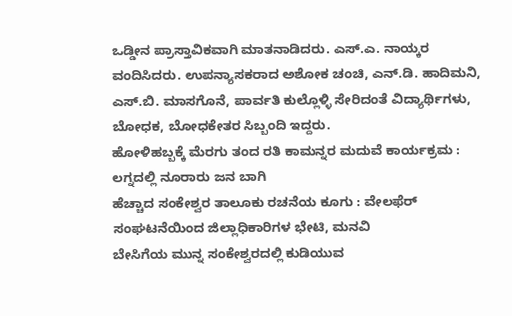ಒಡ್ಡೀನ ಪ್ರಾಸ್ತಾವಿಕವಾಗಿ ಮಾತನಾಡಿದರು. ಎಸ್.ಎ. ನಾಯ್ಕರ ವಂದಿಸಿದರು. ಉಪನ್ಯಾಸಕರಾದ ಅಶೋಕ ಚಂಚಿ, ಎನ್.ಡಿ. ಹಾದಿಮನಿ, ಎಸ್.ಬಿ. ಮಾಸಗೊನೆ, ಪಾರ್ವತಿ ಕುಲ್ಲೊಳ್ಳಿ ಸೇರಿದಂತೆ ವಿದ್ಯಾರ್ಥಿಗಳು, ಬೋಧಕ, ಬೋಧಕೇತರ ಸಿಬ್ಬಂದಿ ಇದ್ದರು.
ಹೋಳಿಹಬ್ಬಕ್ಕೆ ಮೆರಗು ತಂದ ರತಿ ಕಾಮನ್ನರ ಮದುವೆ ಕಾರ್ಯಕ್ರಮ : ಲಗ್ನದಲ್ಲಿ ನೂರಾರು ಜನ ಬಾಗಿ
ಹೆಚ್ಚಾದ ಸಂಕೇಶ್ವರ ತಾಲೂಕು ರಚನೆಯ ಕೂಗು : ವೇಲಫೆರ್ ಸಂಘಟನೆಯಿಂದ ಜಿಲ್ಲಾಧಿಕಾರಿಗಳ ಭೇಟಿ, ಮನವಿ
ಬೇಸಿಗೆಯ ಮುನ್ನ ಸಂಕೇಶ್ವರದಲ್ಲಿ ಕುಡಿಯುವ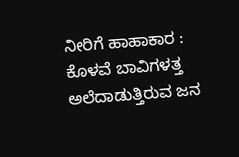ನೀರಿಗೆ ಹಾಹಾಕಾರ : ಕೊಳವೆ ಬಾವಿಗಳತ್ತ ಅಲೆದಾಡುತ್ತಿರುವ ಜನ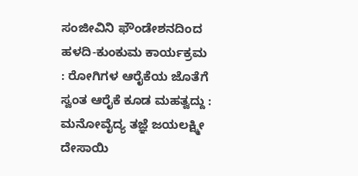ಸಂಜೀವಿನಿ ಫೌಂಡೇಶನದಿಂದ ಹಳದಿ-ಕುಂಕುಮ ಕಾರ್ಯಕ್ರಮ : ರೋಗಿಗಳ ಆರೈಕೆಯ ಜೊತೆಗೆ ಸ್ವಂತ ಆರೈಕೆ ಕೂಡ ಮಹತ್ವದ್ದು : ಮನೋವೈದ್ಯ ತಜ್ಞೆ ಜಯಲಕ್ಷ್ಮೀ ದೇಸಾಯಿ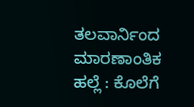ತಲವಾರ್ನಿಂದ ಮಾರಣಾಂತಿಕ ಹಲ್ಲೆ : ಕೊಲೆಗೆ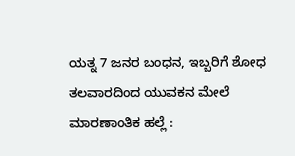ಯತ್ನ 7 ಜನರ ಬಂಧನ, ಇಬ್ಬರಿಗೆ ಶೋಧ
ತಲವಾರದಿಂದ ಯುವಕನ ಮೇಲೆ ಮಾರಣಾಂತಿಕ ಹಲ್ಲೆ :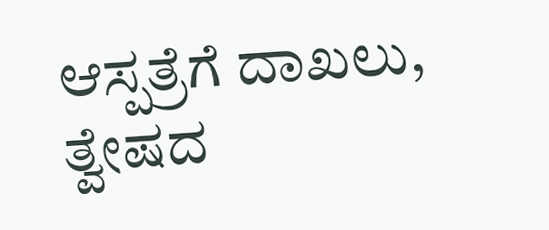ಆಸ್ಪತ್ರೆಗೆ ದಾಖಲು, ತ್ವೇಷದ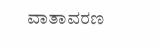ವಾತಾವರಣ